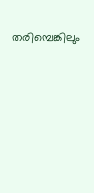തരിമ്പെങ്കിലും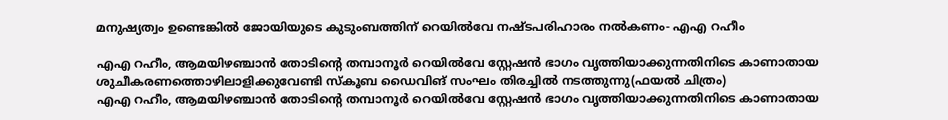മനുഷ്യത്വം ഉണ്ടെങ്കിൽ ജോയിയുടെ കുടുംബത്തിന് റെയിൽവേ നഷ്ടപരിഹാരം നൽകണം- എഎ റഹീം

എഎ റഹീം, ആമയിഴഞ്ചാൻ തോടിന്റെ തമ്പാനൂർ റെയിൽവേ സ്റ്റേഷൻ ഭാഗം വൃത്തിയാക്കുന്നതിനിടെ കാണാതായ ശുചീകരണത്തൊഴിലാളിക്കുവേണ്ടി സ്കൂബ ഡൈവിങ് സംഘം തിരച്ചിൽ നടത്തുന്നു(ഫയൽ ചിത്രം)
എഎ റഹീം, ആമയിഴഞ്ചാൻ തോടിന്റെ തമ്പാനൂർ റെയിൽവേ സ്റ്റേഷൻ ഭാഗം വൃത്തിയാക്കുന്നതിനിടെ കാണാതായ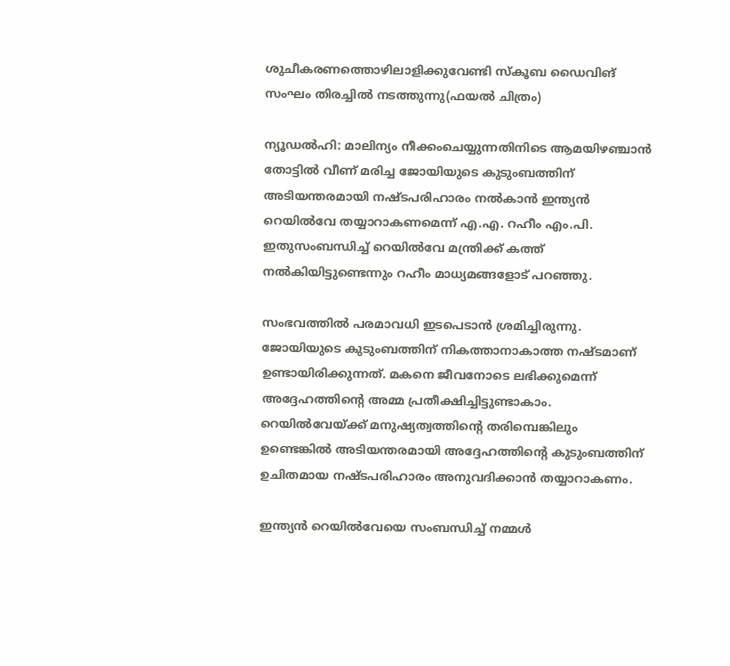ശുചീകരണത്തൊഴിലാളിക്കുവേണ്ടി സ്കൂബ ഡൈവിങ് സംഘം തിരച്ചിൽ നടത്തുന്നു(ഫയൽ ചിത്രം)

ന്യൂഡൽഹി: മാലിന്യം നീക്കംചെയ്യുന്നതിനിടെ ആമയിഴഞ്ചാന്‍ തോട്ടില്‍ വീണ് മരിച്ച ജോയിയുടെ കുടുംബത്തിന് അടിയന്തരമായി നഷ്ടപരിഹാരം നൽകാൻ ഇന്ത്യൻ റെയിൽവേ തയ്യാറാകണമെന്ന് എ.എ. റഹീം എം.പി. ഇതുസംബന്ധിച്ച് റെയിൽവേ മന്ത്രിക്ക് കത്ത് നൽകിയിട്ടുണ്ടെന്നും റഹീം മാധ്യമങ്ങളോട് പറഞ്ഞു.

സംഭവത്തിൽ പരമാവധി ഇടപെടാൻ ശ്രമിച്ചിരുന്നു. ജോയിയുടെ കുടുംബത്തിന് നികത്താനാകാത്ത നഷ്ടമാണ് ഉണ്ടായിരിക്കുന്നത്. മകനെ ജീവനോടെ ലഭിക്കുമെന്ന് അദ്ദേഹത്തിന്റെ അമ്മ പ്രതീക്ഷിച്ചിട്ടുണ്ടാകാം. റെയിൽവേയ്ക്ക് മനുഷ്യത്വത്തിൻ്റെ തരിമ്പെങ്കിലും ഉണ്ടെങ്കിൽ അടിയന്തരമായി അദ്ദേഹത്തിന്റെ കുടുംബത്തിന് ഉചിതമായ നഷ്ടപരിഹാരം അനുവദിക്കാൻ തയ്യാറാകണം.

ഇന്ത്യന്‍ റെയില്‍വേയെ സംബന്ധിച്ച് നമ്മള്‍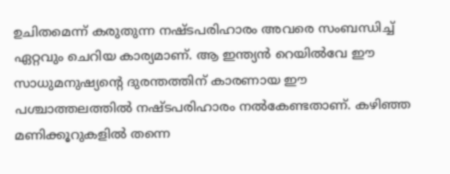ഉചിതമെന്ന് കരുതുന്ന നഷ്ടപരിഹാരം അവരെ സംബന്ധിച്ച് ഏറ്റവും ചെറിയ കാര്യമാണ്. ആ ഇന്ത്യന്‍ റെയില്‍വേ ഈ സാധുമനുഷ്യന്റെ ദുരന്തത്തിന് കാരണായ ഈ പശ്ചാത്തലത്തില്‍ നഷ്ടപരിഹാരം നല്‍കേണ്ടതാണ്. കഴിഞ്ഞ മണിക്കൂറുകളിൽ തന്നെ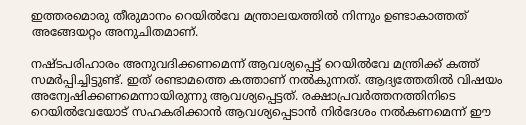ഇത്തരമൊരു തീരുമാനം റെയിൽവേ മന്ത്രാലയത്തിൽ നിന്നും ഉണ്ടാകാത്തത് അങ്ങേയറ്റം അനുചിതമാണ്.

നഷ്ടപരിഹാരം അനുവദിക്കണമെന്ന് ആവശ്യപ്പെട്ട് റെയിൽവേ മന്ത്രിക്ക് കത്ത് സമർപ്പിച്ചിട്ടുണ്ട്. ഇത് രണ്ടാമത്തെ കത്താണ് നൽകുന്നത്. ആദ്യത്തേതിൽ വിഷയം അന്വേഷിക്കണമെന്നായിരുന്നു ആവശ്യപ്പെട്ടത്. രക്ഷാപ്രവർത്തനത്തിനിടെ റെയിൽവേയോട് സഹകരിക്കാൻ ആവശ്യപ്പെടാൻ നിർദേശം നൽകണമെന്ന് ഈ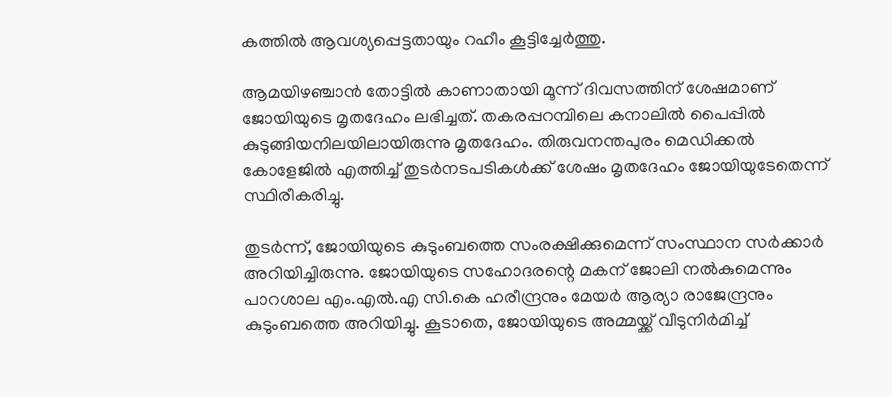കത്തിൽ ആവശ്യപ്പെട്ടതായും റഹീം കൂട്ടിച്ചേർത്തു.

ആമയിഴഞ്ചാന്‍ തോട്ടില്‍ കാണാതായി മൂന്ന് ദിവസത്തിന് ശേഷമാണ് ജോയിയുടെ മൃതദേഹം ലഭിച്ചത്. തകരപ്പറമ്പിലെ കനാലില്‍ പൈപ്പില്‍ കുടുങ്ങിയനിലയിലായിരുന്നു മൃതദേഹം. തിരുവനന്തപുരം മെഡിക്കല്‍ കോളേജില്‍ എത്തിച്ച് തുടര്‍നടപടികള്‍ക്ക് ശേഷം മൃതദേഹം ജോയിയുടേതെന്ന് സ്ഥിരീകരിച്ചു.

തുടർന്ന്, ജോയിയുടെ കുടുംബത്തെ സംരക്ഷിക്കുമെന്ന് സംസ്ഥാന സർക്കാർ അറിയിച്ചിരുന്നു. ജോയിയുടെ സഹോദരന്റെ മകന് ജോലി നല്‍കുമെന്നും പാറശാല എം.എല്‍.എ സി.കെ ഹരീന്ദ്രനും മേയര്‍ ആര്യാ രാജേന്ദ്രനും കുടുംബത്തെ അറിയിച്ചു. കൂടാതെ, ജോയിയുടെ അമ്മയ്ക്ക് വീടുനിര്‍മിച്ച്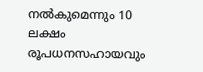നല്‍കുമെന്നും 10 ലക്ഷം രൂപധനസഹായവും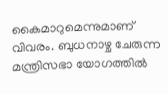കൈമാറുമെന്നുമാണ് വിവരം. ബുധനാഴ്ച ചേരുന്ന മന്ത്രിസഭാ യോഗത്തില്‍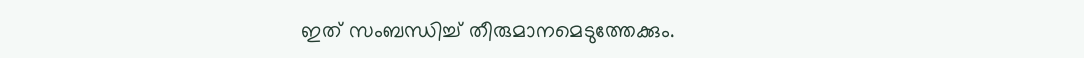ഇത് സംബന്ധിച്ച് തീരുമാനമെടുത്തേക്കും.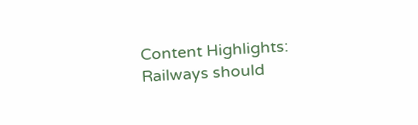Content Highlights: Railways should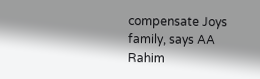compensate Joys family, says AA Rahim